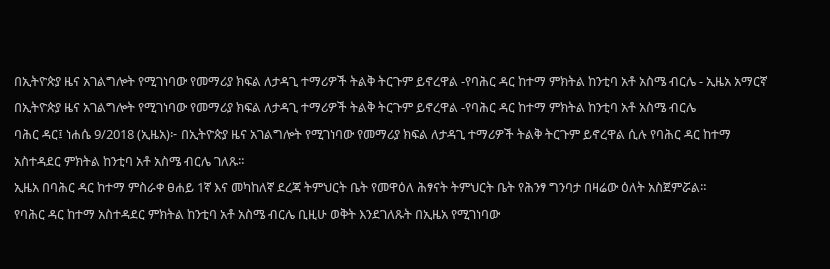በኢትዮጵያ ዜና አገልግሎት የሚገነባው የመማሪያ ክፍል ለታዳጊ ተማሪዎች ትልቅ ትርጉም ይኖረዋል -የባሕር ዳር ከተማ ምክትል ከንቲባ አቶ አስሜ ብርሌ - ኢዜአ አማርኛ
በኢትዮጵያ ዜና አገልግሎት የሚገነባው የመማሪያ ክፍል ለታዳጊ ተማሪዎች ትልቅ ትርጉም ይኖረዋል -የባሕር ዳር ከተማ ምክትል ከንቲባ አቶ አስሜ ብርሌ
ባሕር ዳር፤ ነሐሴ 9/2018 (ኢዜአ)፦ በኢትዮጵያ ዜና አገልግሎት የሚገነባው የመማሪያ ክፍል ለታዳጊ ተማሪዎች ትልቅ ትርጉም ይኖረዋል ሲሉ የባሕር ዳር ከተማ አስተዳደር ምክትል ከንቲባ አቶ አስሜ ብርሌ ገለጹ።
ኢዜአ በባሕር ዳር ከተማ ምስራቀ ፀሐይ 1ኛ እና መካከለኛ ደረጃ ትምህርት ቤት የመዋዕለ ሕፃናት ትምህርት ቤት የሕንፃ ግንባታ በዛሬው ዕለት አስጀምሯል።
የባሕር ዳር ከተማ አስተዳደር ምክትል ከንቲባ አቶ አስሜ ብርሌ ቢዚሁ ወቅት እንደገለጹት በኢዜአ የሚገነባው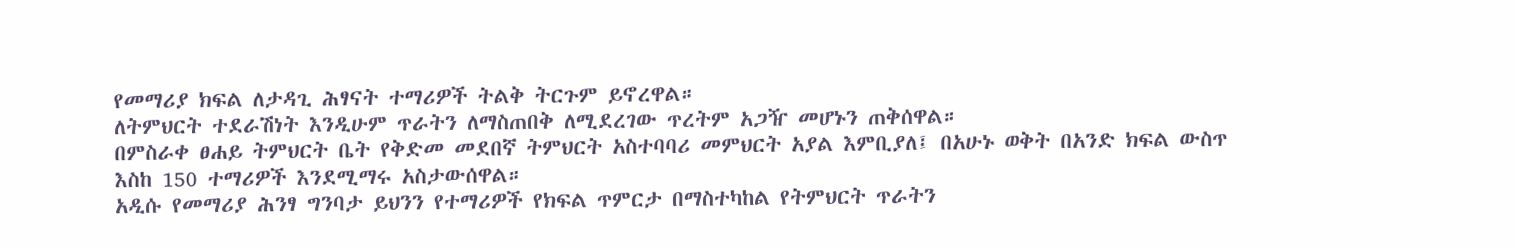የመማሪያ ክፍል ለታዳጊ ሕፃናት ተማሪዎች ትልቅ ትርጉም ይኖረዋል።
ለትምህርት ተደራሽነት እንዲሁም ጥራትን ለማስጠበቅ ለሚደረገው ጥረትም አጋዥ መሆኑን ጠቅሰዋል።
በምስራቀ ፀሐይ ትምህርት ቤት የቅድመ መደበኛ ትምህርት አስተባባሪ መምህርት አያል እምቢያለ፤ በአሁኑ ወቅት በአንድ ክፍል ውስጥ እስከ 150 ተማሪዎች እንደሚማሩ አስታውሰዋል።
አዲሱ የመማሪያ ሕንፃ ግንባታ ይህንን የተማሪዎች የክፍል ጥምርታ በማስተካከል የትምህርት ጥራትን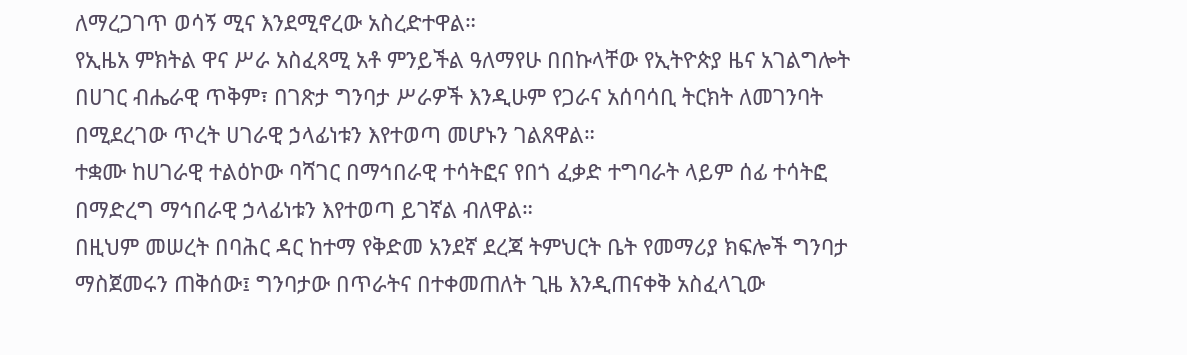ለማረጋገጥ ወሳኝ ሚና እንደሚኖረው አስረድተዋል።
የኢዜአ ምክትል ዋና ሥራ አስፈጻሚ አቶ ምንይችል ዓለማየሁ በበኩላቸው የኢትዮጵያ ዜና አገልግሎት በሀገር ብሔራዊ ጥቅም፣ በገጽታ ግንባታ ሥራዎች እንዲሁም የጋራና አሰባሳቢ ትርክት ለመገንባት በሚደረገው ጥረት ሀገራዊ ኃላፊነቱን እየተወጣ መሆኑን ገልጸዋል።
ተቋሙ ከሀገራዊ ተልዕኮው ባሻገር በማኅበራዊ ተሳትፎና የበጎ ፈቃድ ተግባራት ላይም ሰፊ ተሳትፎ በማድረግ ማኅበራዊ ኃላፊነቱን እየተወጣ ይገኛል ብለዋል።
በዚህም መሠረት በባሕር ዳር ከተማ የቅድመ አንደኛ ደረጃ ትምህርት ቤት የመማሪያ ክፍሎች ግንባታ ማስጀመሩን ጠቅሰው፤ ግንባታው በጥራትና በተቀመጠለት ጊዜ እንዲጠናቀቅ አስፈላጊው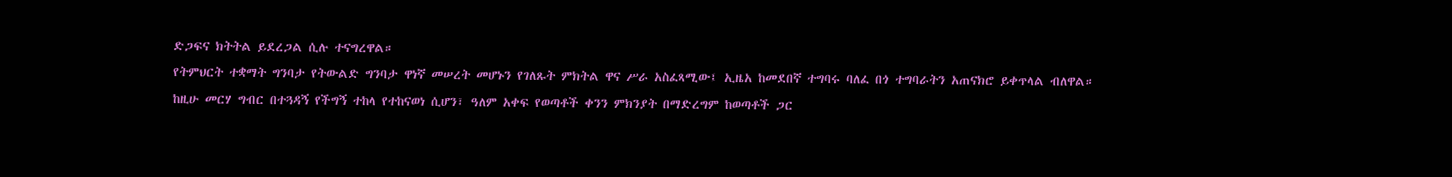ድጋፍና ክትትል ይደረጋል ሲሉ ተናግረዋል።
የትምህርት ተቋማት ግንባታ የትውልድ ግንባታ ዋነኛ መሠረት መሆኑን የገለጹት ምክትል ዋና ሥራ አስፈጻሚው፤ ኢዜአ ከመደበኛ ተግባሩ ባለፈ በጎ ተግባራትን አጠናክሮ ይቀጥላል ብለዋል።
ከዚሁ መርሃ ግብር በተጓዳኝ የችግኝ ተከላ የተከናወነ ሲሆን፣ ዓለም አቀፍ የወጣቶች ቀንን ምክንያት በማድረግም ከወጣቶች ጋር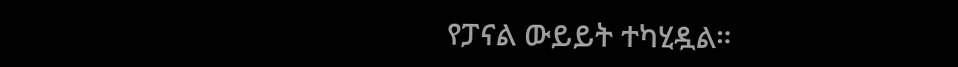የፓናል ውይይት ተካሂዷል።